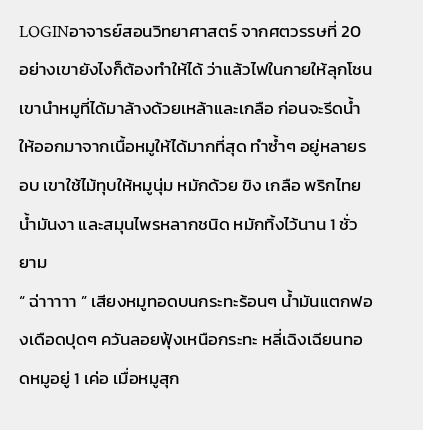LOGINอาจารย์สอนวิทยาศาสตร์ จากศตวรรษที่ 20 อย่างเขายังไงก็ต้องทำให้ได้ ว่าแล้วไฟในกายให้ลุกโชน เขานำหมูที่ได้มาล้างด้วยเหล้าและเกลือ ก่อนจะรีดน้ำให้ออกมาจากเนื้อหมูให้ได้มากที่สุด ทำซ้ำๆ อยู่หลายรอบ เขาใช้ไม้ทุบให้หมูนุ่ม หมักด้วย ขิง เกลือ พริกไทย น้ำมันงา และสมุนไพรหลากชนิด หมักทิ้งไว้นาน 1 ชั่วยาม
“ ฉ่าาาาา ” เสียงหมูทอดบนกระทะร้อนๆ น้ำมันแตกฟองเดือดปุดๆ ควันลอยฟุ้งเหนือกระทะ หลี่เฉิงเฉียนทอดหมูอยู่ 1 เค่อ เมื่อหมูสุก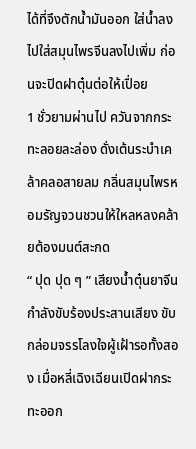ได้ที่จึงตักน้ำมันออก ใส่น้ำลงไปใส่สมุนไพรจีนลงไปเพิ่ม ก่อนจะปิดฝาตุ๋นต่อให้เปื่อย
1 ชั่วยามผ่านไป ควันจากกระทะลอยละล่อง ดั่งเต้นระบำเคล้าคลอสายลม กลิ่นสมุนไพรหอมรัญจวนชวนให้ใหลหลงคล้ายต้องมนต์สะกด
“ ปุด ปุด ๆ ” เสียงน้ำตุ๋นยาจีนกำลังขับร้องประสานเสียง ขับกล่อมจรรโลงใจผู้เฝ้ารอทั้งสอง เมื่อหลี่เฉิงเฉียนเปิดฝากระทะออก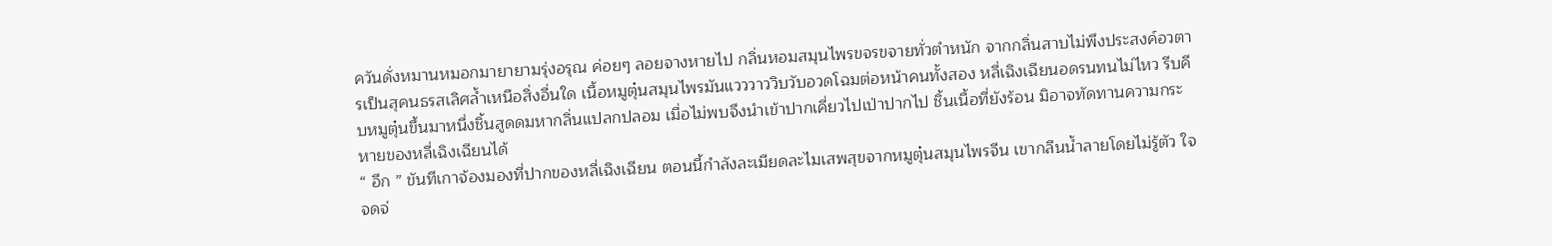ควันดั่งหมานหมอกมายายามรุ่งอรุณ ค่อยๆ ลอยจางหายไป กลิ่นหอมสมุนไพรขจรขจายทั่วตำหนัก จากกลิ่นสาบไม่พึงประสงค์อวตารเป็นสุคนธรสเลิศล้ำเหนือสิ่งอื่นใด เนื้อหมูตุ๋นสมุนไพรมันแวววาววิบวับอวดโฉมต่อหน้าคนทั้งสอง หลี่เฉิงเฉียนอดรนทนไม่ไหว รีบคีบหมูตุ๋นขึ้นมาหนึ่งชิ้นสูดดมหากลิ่นแปลกปลอม เมื่อไม่พบจึงนำเข้าปากเคี่ยวไปเป่าปากไป ชิ้นเนื้อที่ยังร้อน มิอาจทัดทานความกระหายของหลี่เฉิงเฉียนได้
“ อึก ” ขันทีเกาจ้องมองที่ปากของหลี่เฉิงเฉียน ตอนนี้กำลังละเมียดละไมเสพสุขจากหมูตุ๋นสมุนไพรจีน เขากลืนน้ำลายโดยไม่รู้ตัว ใจจดจ่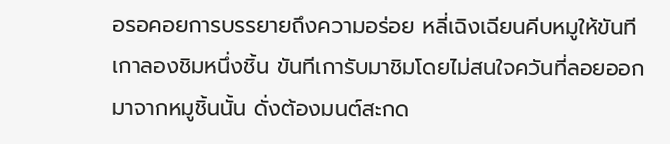อรอคอยการบรรยายถึงความอร่อย หลี่เฉิงเฉียนคีบหมูให้ขันทีเกาลองชิมหนึ่งชิ้น ขันทีเการับมาชิมโดยไม่สนใจควันที่ลอยออกมาจากหมูชิ้นนั้น ดั่งต้องมนต์สะกด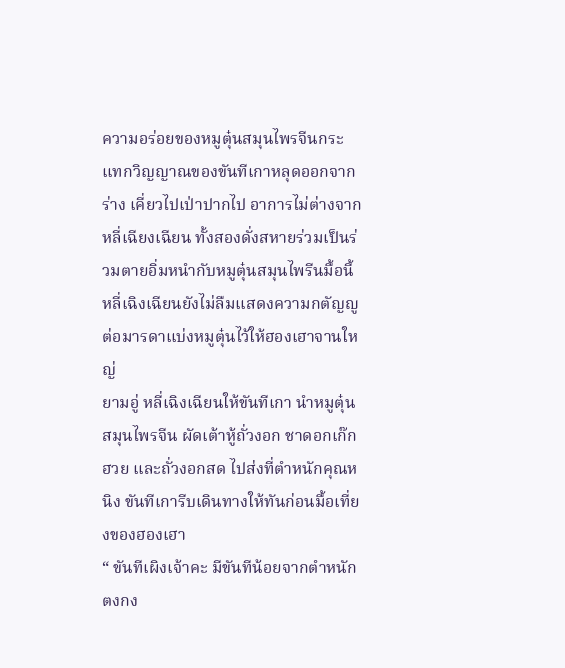ความอร่อยของหมูตุ๋นสมุนไพรจีนกระแทกวิญญาณของขันทีเกาหลุดออกจากร่าง เคี่ยวไปเป่าปากไป อาการไม่ต่างจากหลี่เฉียงเฉียน ทั้งสองดั่งสหายร่วมเป็นร่วมตายอิ่มหนำกับหมูตุ๋นสมุนไพรีนมื้อนี้ หลี่เฉิงเฉียนยังไม่ลืมแสดงความกตัญญูต่อมารดาแบ่งหมูตุ๋นไว้ให้ฮองเฮาจานใหญ่
ยามอู่ หลี่เฉิงเฉียนให้ขันทีเกา นำหมูตุ๋นสมุนไพรจีน ผัดเต้าหู้ถั่วงอก ชาดอกเก๊กฮวย และถั่วงอกสด ไปส่งที่ตำหนักคุณหนิง ขันทีเการีบเดินทางให้ทันก่อนมื้อเที่ยงของฮองเฮา
“ ขันทีเผิงเจ้าคะ มีขันทีน้อยจากตำหนักตงกง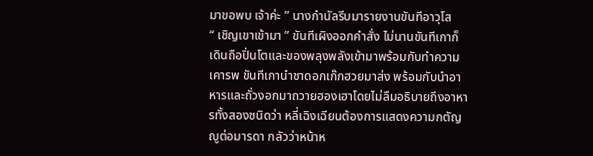มาขอพบ เจ้าค่ะ ” นางกำนัลรีบมารายงานขันทีอาวุโส
“ เชิญเขาเข้ามา ” ขันทีเผิงออกคำสั่ง ไม่นานขันทีเกาก็เดินถือปิ่นโตและของพลุงพลังเข้ามาพร้อมกับทำความเคารพ ขันทีเกานำชาดอกเก๊กฮวยมาส่ง พร้อมกับนำอาหารและถั่วงอกมาถวายฮองเฮาโดยไม่ลืมอธิบายถึงอาหารทั้งสองชนิดว่า หลี่เฉิงเฉียนต้องการแสดงความกตัญญูต่อมารดา กลัวว่าหน้าห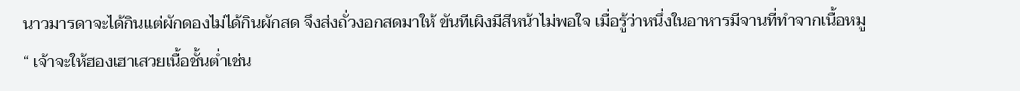นาวมารดาจะได้กินแต่ผักดองไม่ได้กินผักสด จึงส่งถั่วงอกสดมาให้ ขันทีเผิงมีสีหน้าไม่พอใจ เมื่อรู้ว่าหนึ่งในอาหารมีจานที่ทำจากเนื้อหมู
“ เจ้าจะให้ฮองเฮาเสวยเนื้อชั้นต่ำเช่น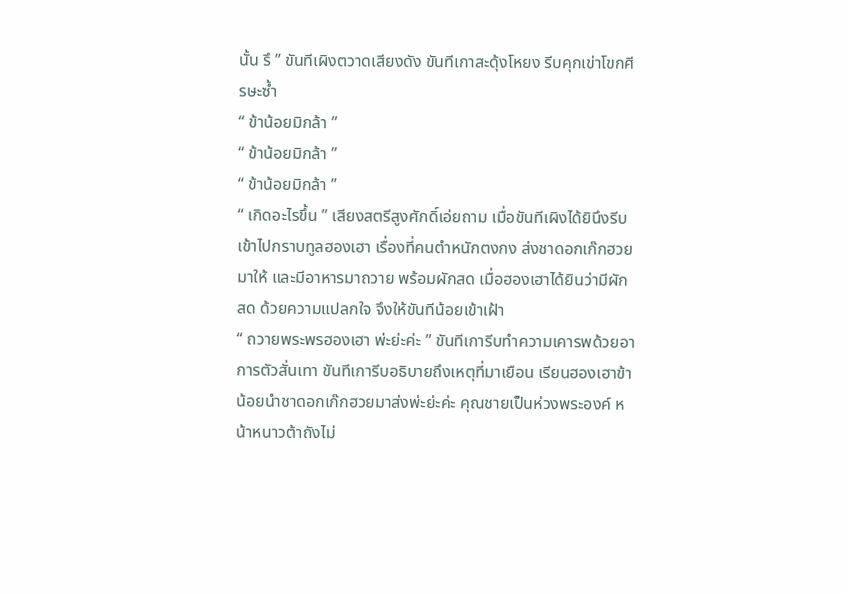นั้น รึ ” ขันทีเผิงตวาดเสียงดัง ขันทีเกาสะดุ้งโหยง รีบคุกเข่าโขกศีรษะซ้ำ
“ ข้าน้อยมิกล้า ”
“ ข้าน้อยมิกล้า ”
“ ข้าน้อยมิกล้า ”
“ เกิดอะไรขึ้น ” เสียงสตรีสูงศักดิ์เอ่ยถาม เมื่อขันทีเผิงได้ยินึงรีบเข้าไปกราบทูลฮองเฮา เรื่องที่คนตำหนักตงกง ส่งชาดอกเก๊กฮวยมาให้ และมีอาหารมาถวาย พร้อมผักสด เมื่อฮองเฮาได้ยินว่ามีผักสด ด้วยความแปลกใจ จึงให้ขันทีน้อยเข้าเฝ้า
“ ถวายพระพรฮองเฮา พ่ะย่ะค่ะ ” ขันทีเการีบทำความเคารพด้วยอาการตัวสั่นเทา ขันทีเการีบอธิบายถึงเหตุที่มาเยือน เรียนฮองเฮาข้าน้อยนำชาดอกเก๊กฮวยมาส่งพ่ะย่ะค่ะ คุณชายเป็นห่วงพระองค์ หน้าหนาวต้าถังไม่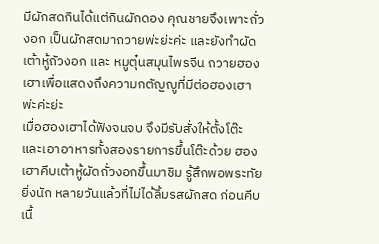มีผักสดกินได้แต่กินผักดอง คุณชายจึงเพาะถั่วงอก เป็นผักสดมาถวายพ่ะย่ะค่ะ และยังทำผัดเต้าหู้ถัวงอก และ หมูตุ๋นสมุนไพรจีน ถวายฮองเฮาเพื่อแสดงถึงความกตัญญูที่มีต่อฮองเฮาพ่ะค่ะย่ะ
เมื่อฮองเฮาได้ฟังจนจบ จึงมีรับสั่งให้ตั้งโต๊ะและเอาอาหารทั้งสองรายการขึ้นโต๊ะด้วย ฮองเฮาคีบเต้าหู้ผัดถั่วงอกขึ้นมาชิม รู้สึกพอพระทัยยิ่งนัก หลายวันแล้วที่ไม่ได้ลิ้มรสผักสด ก่อนคีบเนื้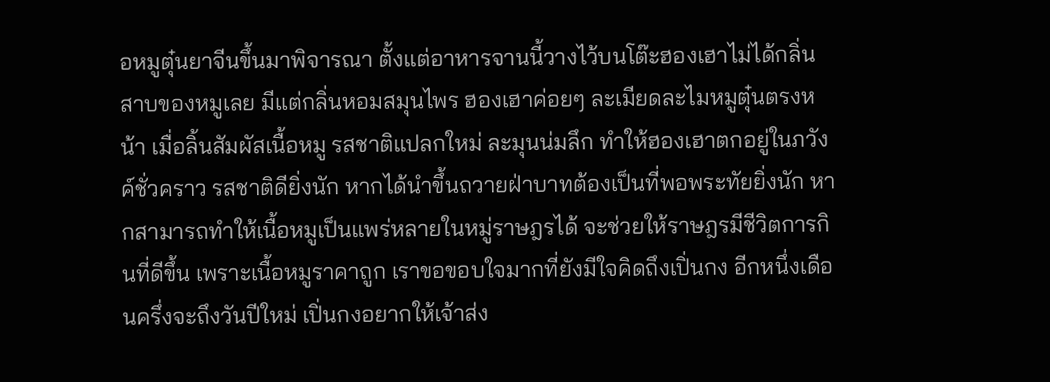อหมูตุ๋นยาจีนขึ้นมาพิจารณา ตั้งแต่อาหารจานนี้วางไว้บนโต๊ะฮองเฮาไม่ได้กลิ่นสาบของหมูเลย มีแต่กลิ่นหอมสมุนไพร ฮองเฮาค่อยๆ ละเมียดละไมหมูตุ๋นตรงหน้า เมื่อลิ้นสัมผัสเนื้อหมู รสชาติแปลกใหม่ ละมุนน่มลึก ทำให้ฮองเฮาตกอยู่ในภวังค์ชั่วคราว รสชาติดียิ่งนัก หากได้นำขึ้นถวายฝ่าบาทต้องเป็นที่พอพระทัยยิ่งนัก หากสามารถทำให้เนื้อหมูเป็นแพร่หลายในหมู่ราษฎรได้ จะช่วยให้ราษฎรมีชีวิตการกินที่ดีขึ้น เพราะเนื้อหมูราคาถูก เราขอขอบใจมากที่ยังมีใจคิดถึงเปิ่นกง อีกหนึ่งเดือนครึ่งจะถึงวันปีใหม่ เปิ่นกงอยากให้เจ้าส่ง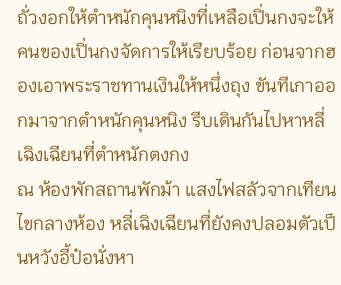ถั่วงอกให้ตำหนักคุนหนิงที่เหลือเปิ่นกงจะให้คนของเปิ่นกงจัดการให้เรียบร้อย ก่อนจากฮองเอาพระราชทานเงินให้หนึ่งถุง ขันทีเกาออกมาจากตำหนักคุนหนิง รีบเดินกันไปหาหลี่เฉิงเฉียนที่ตำหนักตงกง
ณ ห้องพักสถานพักม้า แสงไฟสลัวจากเทียนไขกลางห้อง หลี่เฉิงเฉียนที่ยังคงปลอมตัวเป็นหวังอี้ป๋อนั่งหา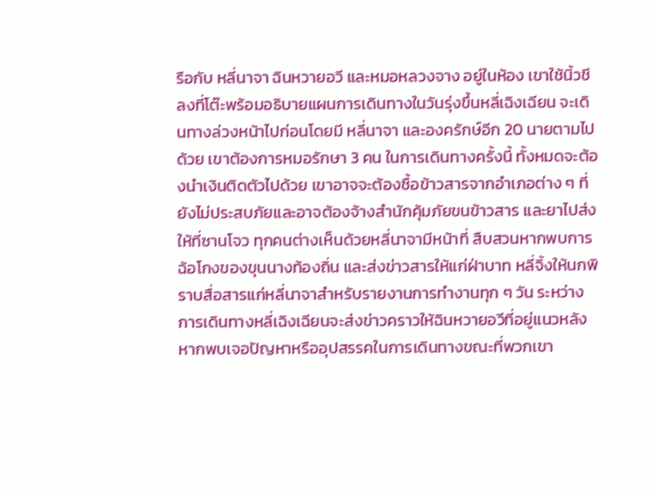รือกับ หลี่นาจา ฉินหวายอวี และหมอหลวงจาง อยู่ในห้อง เขาใช้นิ้วชีลงที่โต๊ะพร้อมอธิบายแผนการเดินทางในวันรุ่งขึ้นหลี่เฉิงเฉียน จะเดินทางล่วงหน้าไปก่อนโดยมี หลี่นาจา และองครักษ์อีก 20 นายตามไปด้วย เขาต้องการหมอรักษา 3 คน ในการเดินทางครั้งนี้ ทั้งหมดจะต้องนำเงินติดตัวไปด้วย เขาอาจจะต้องซื้อข้าวสารจากอำเภอต่าง ๆ ที่ยังไม่ประสบภัยและอาจต้องจ้างสำนักคุ้มภัยขนข้าวสาร และยาไปส่งให้ที่ซานโจว ทุกคนต่างเห็นด้วยหลี่นาจามีหน้าที่ สืบสวนหากพบการฉ้อโกงของขุนนางท้องถิ่น และส่งข่าวสารให้แก่ฝ่าบาท หลี่จิ้งให้นกพิราบสื่อสารแก่หลี่นาจาสำหรับรายงานการทำงานทุก ๆ วัน ระหว่างการเดินทางหลี่เฉิงเฉียนจะส่งข่าวคราวให้ฉินหวายอวีที่อยู่แนวหลังหากพบเจอปัญหาหรืออุปสรรคในการเดินทางขณะที่พวกเขา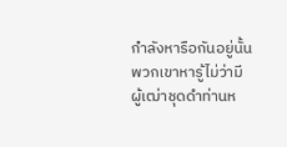กำลังหารือกันอยู่นั้น พวกเขาหารู้ไม่ว่ามีผู้เฒ่าชุดดำท่านห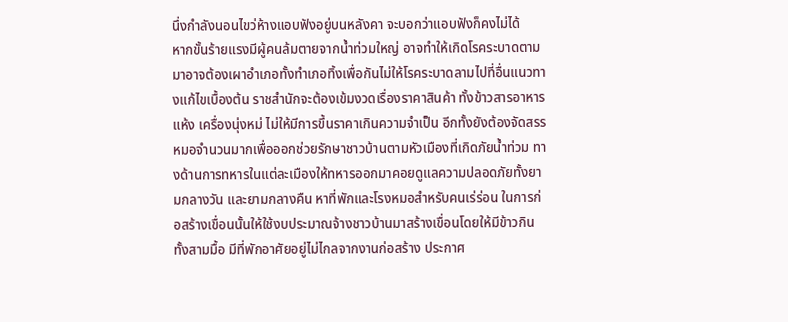นึ่งกำลังนอนไขว่ห้างแอบฟังอยู่บนหลังคา จะบอกว่าแอบฟังก็คงไม่ได้
หากขั้นร้ายแรงมีผู้คนล้มตายจากน้ำท่วมใหญ่ อาจทำให้เกิดโรคระบาดตามมาอาจต้องเผาอำเภอทั้งทำเภอทิ้งเพื่อกันไม่ให้โรคระบาดลามไปที่อื่นแนวทางแก้ไขเบื้องต้น ราชสำนักจะต้องเข้มงวดเรื่องราคาสินค้า ทั้งข้าวสารอาหารแห้ง เครื่องนุ่งหม่ ไม่ให้มีการขึ้นราคาเกินความจำเป็น อีกทั้งยังต้องจัดสรรหมอจำนวนมากเพื่อออกช่วยรักษาชาวบ้านตามหัวเมืองที่เกิดภัยน้ำท่วม ทางด้านการทหารในแต่ละเมืองให้ทหารออกมาคอยดูแลความปลอดภัยทั้งยามกลางวัน และยามกลางคืน หาที่พักและโรงหมอสำหรับคนเร่ร่อน ในการก่อสร้างเขื่อนนั้นให้ใช้งบประมาณจ้างชาวบ้านมาสร้างเขื่อนโดยให้มีข้าวกินทั้งสามมื้อ มีที่พักอาศัยอยู่ไม่ไกลจากงานก่อสร้าง ประกาศ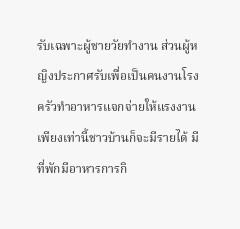รับเฉพาะผู้ชายวัยทำงาน ส่วนผู้หญิงประกาศรับเพื่อเป็นคนงานโรงครัวทำอาหารแจกจ่ายให้แรงงานเพียงเท่านี้ชาวบ้านก็จะมีรายได้ มีที่พักมีอาหารการกิ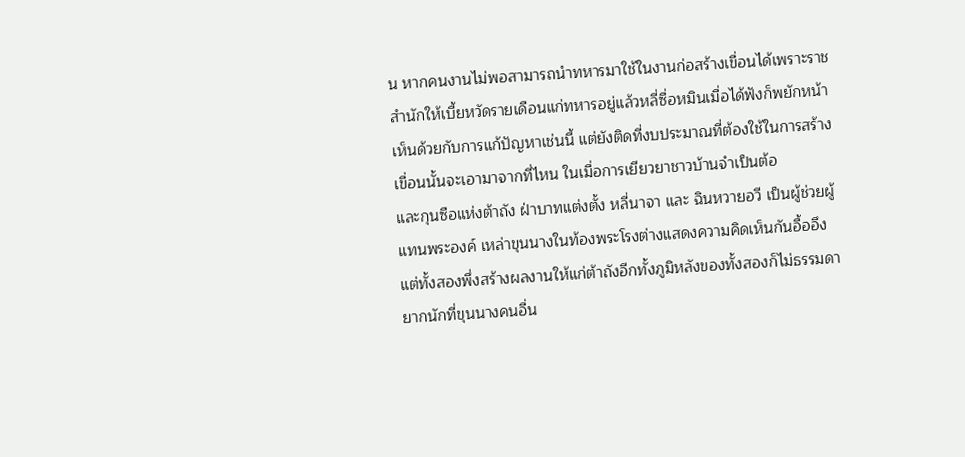น หากคนงานไม่พอสามารถนำทหารมาใช้ในงานก่อสร้างเขื่อนได้เพราะราชสำนักให้เบี้ยหวัดรายเดือนแก่ทหารอยู่แล้วหลี่ซื่อหมินเมื่อได้ฟังก็พยักหน้าเห็นด้วยกับการแก้ปัญหาเช่นนี้ แต่ยังติดที่งบประมาณที่ต้องใช้ในการสร้างเขื่อนนั้นจะเอามาจากที่ไหน ในเมื่อการเยียวยาชาวบ้านจำเป็นต้อ
และกุนซือแห่งต้าถัง ฝ่าบาทแต่งตั้ง หลี่นาจา และ ฉินหวายอวี เป็นผู้ช่วยผู้แทนพระองค์ เหล่าขุนนางในท้องพระโรงต่างแสดงความคิดเห็นกันอื้ออึง แต่ทั้งสองพึ่งสร้างผลงานให้แก่ต้าถังอีกทั้งภูมิหลังของทั้งสองก็ไม่ธรรมดา ยากนักที่ขุนนางคนอื่น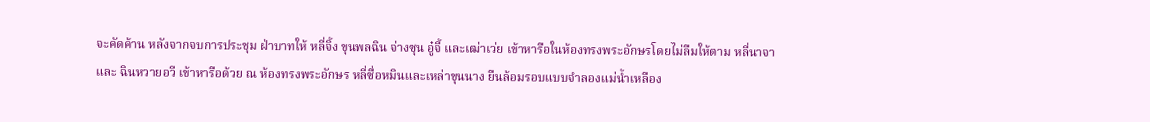จะคัดค้าน หลังจากจบการประชุม ฝ่าบาทให้ หลี่จิ้ง ขุนพลฉิน จ่างซุน อู๋จี้ และเฒ่าเว่ย เข้าหารือในห้องทรงพระอักษรโดยไม่ลืมให้ตาม หลี่นาจา และ ฉินหวายอวี เข้าหารือด้วย ณ ห้องทรงพระอักษร หลี่ซื่อหมินและเหล่าขุนนาง ยืนล้อมรอบแบบจำลองแม่น้ำเหลือง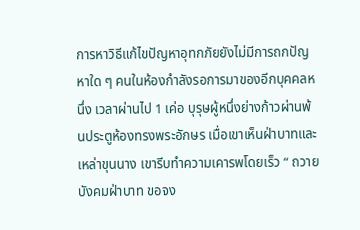การหาวิธีแก้ไขปัญหาอุทกภัยยังไม่มีการถกปัญหาใด ๆ คนในห้องกำลังรอการมาของอีกบุคคลหนึ่ง เวลาผ่านไป 1 เค่อ บุรุษผู้หนึ่งย่างก้าวผ่านพ้นประตูห้องทรงพระอักษร เมื่อเขาเห็นฝ่าบาทและเหล่าขุนนาง เขารีบทำความเคารพโดยเร็ว “ ถวายบังคมฝ่าบาท ขอจง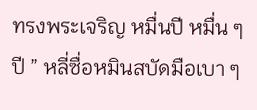ทรงพระเจริญ หมื่นปี หมื่น ๆ ปี ” หลี่ซื่อหมินสบัดมือเบา ๆ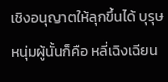เชิงอนุญาตให้ลุกขึ้นได้ บุรุษหนุ่มผู้นั้นก็คือ หลี่เฉิงเฉียน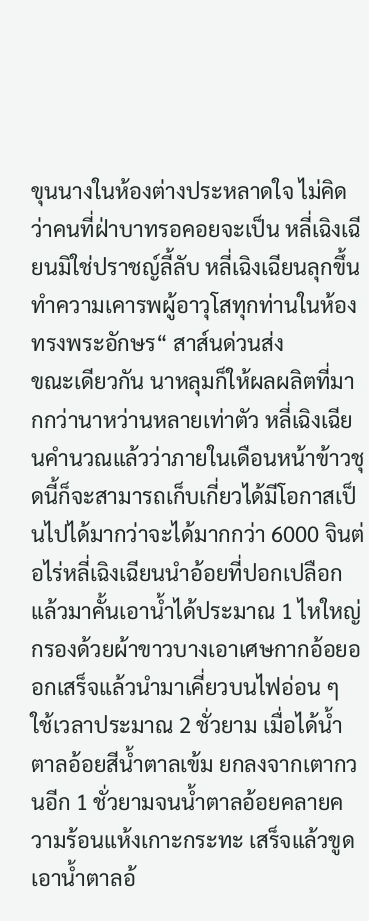ขุนนางในห้องต่างประหลาดใจ ไม่คิดว่าคนที่ฝ่าบาทรอคอยจะเป็น หลี่เฉิงเฉียนมิใช่ปราชญ์ลี้ลับ หลี่เฉิงเฉียนลุกขึ้นทำความเคารพผู้อาวุโสทุกท่านในห้องทรงพระอักษร“ สาส์นด่วนส่ง
ขณะเดียวกัน นาหลุมก็ให้ผลผลิตที่มากกว่านาหว่านหลายเท่าตัว หลี่เฉิงเฉียนคำนวณแล้วว่าภายในเดือนหน้าข้าวชุดนี้ก็จะสามารถเก็บเกี่ยวได้มีโอกาสเป็นไปได้มากว่าจะได้มากกว่า 6000 จินต่อไร่หลี่เฉิงเฉียนนำอ้อยที่ปอกเปลือกแล้วมาคั้นเอาน้ำได้ประมาณ 1 ไหใหญ่ กรองด้วยผ้าขาวบางเอาเศษกากอ้อยออกเสร็จแล้วนำมาเคี่ยวบนไฟอ่อน ๆ ใช้เวลาประมาณ 2 ชั่วยาม เมื่อได้น้ำตาลอ้อยสีน้ำตาลเข้ม ยกลงจากเตากวนอีก 1 ชั่วยามจนน้ำตาลอ้อยคลายความร้อนแห้งเกาะกระทะ เสร็จแล้วขูดเอาน้ำตาลอ้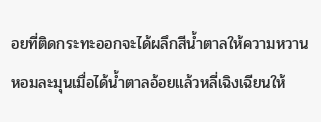อยที่ติดกระทะออกจะได้ผลึกสีน้ำตาลให้ความหวานหอมละมุนเมื่อได้น้ำตาลอ้อยแล้วหลี่เฉิงเฉียนให้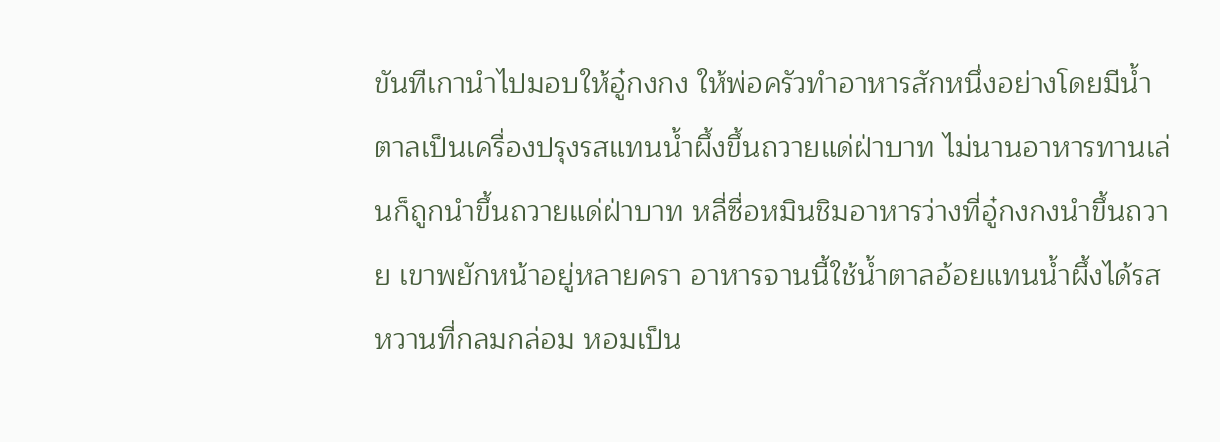ขันทีเกานำไปมอบให้อู๋กงกง ให้พ่อครัวทำอาหารสักหนึ่งอย่างโดยมีน้ำตาลเป็นเครื่องปรุงรสแทนน้ำผึ้งขึ้นถวายแด่ฝ่าบาท ไม่นานอาหารทานเล่นก็ถูกนำขึ้นถวายแด่ฝ่าบาท หลี่ซื่อหมินชิมอาหารว่างที่อู๋กงกงนำขึ้นถวาย เขาพยักหน้าอยู่หลายครา อาหารจานนี้ใช้น้ำตาลอ้อยแทนน้ำผึ้งได้รสหวานที่กลมกล่อม หอมเป็น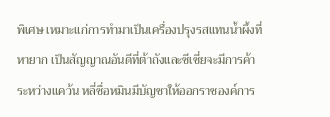พิเศษ เหมาะแก่การทำมาเป็นเครื่องปรุงรสแทนน้ำผึ้งที่หายาก เป็นสัญญาณอันดีที่ต้าถังและซีเซี่ยจะมีการค้าระหว่างแคว้น หลี่ซื่อหมินมีบัญชาให้ออกราชองค์การ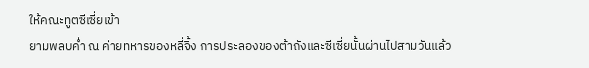ให้คณะทูตซีเซี่ยเข้า
ยามพลบค่ำ ณ ค่ายทหารของหลี่จิ้ง การประลองของต้าถังและซีเซี่ยนั้นผ่านไปสามวันแล้ว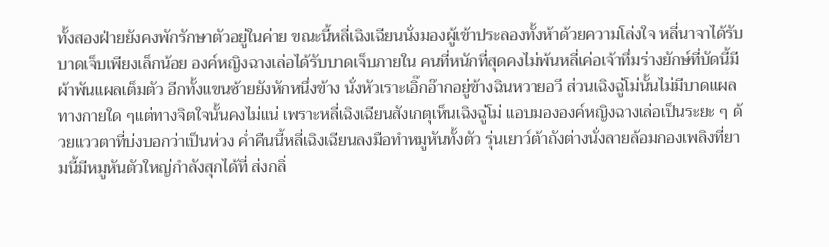ทั้งสองฝ่ายยังคงพักรักษาตัวอยู่ในค่าย ขณะนี้หลี่เฉิงเฉียนนั่งมองผู้เข้าประลองทั้งห้าด้วยความโล่งใจ หลี่นาจาได้รับบาดเจ็บเพียงเล็กน้อย องค์หญิงฉางเล่อได้รับบาดเจ็บภายใน คนที่หนักที่สุดคงไม่พ้นหลี่เค่อเจ้าทึ่มร่างยักษ์ที่บัดนี้มีผ้าพันแผลเต็มตัว อีกทั้งแขนซ้ายยังหักหนึ่งข้าง นั่งหัวเราะเอิ๊กอ๊ากอยู่ข้างฉินหวายอวี ส่วนเฉิงฉู่โม่นั้นไม่มีบาดแผลทางกายใด ๆแต่ทางจิตใจนั้นคงไม่แน่ เพราะหลี่เฉิงเฉียนสังเกตุเห็นเฉิงฉู่โม่ แอบมององค์หญิงฉางเล่อเป็นระยะ ๆ ด้วยแววตาที่บ่งบอกว่าเป็นห่วง ค่ำคืนนี้หลี่เฉิงเฉียนลงมือทำหมูหันทั้งตัว รุ่นเยาว์ต้าถังต่างนั่งลายล้อมกองเพลิงที่ยามนี้มีหมูหันตัวใหญ่กำลังสุกได้ที่ ส่งกลิ่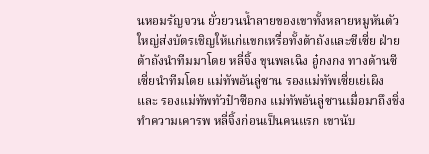นหอมรัญจวน ยั่วยวนน้ำลายของเขาทั้งหลายหมูหันตัวใหญ่ส่งบัตรเชิญให้แก่แขกเหรื่อทั้งต้าถังและซีเซี่ย ฝ่ายต้าถังนำทีมมาโดย หลี่จิ้ง ขุนพลเฉิง อู๋กงกง ทางด้านซีเซี่ยนำทีมโดย แม่ทัพอันลู่ซาน รองแม่ทัพเซี่ยเย่เผิง และ รองแม่ทัพทัวป๋าซือกง แม่ทัพอันลู่ซานเมื่อมาถึงชิ่งทำความเคารพ หลี่จิ้งก่อนเป็นคนแรก เขานับ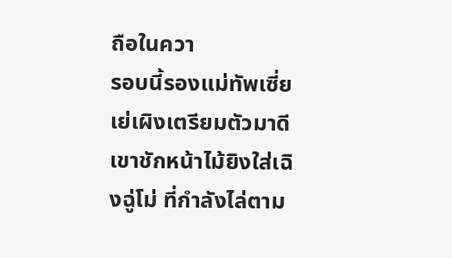ถือในควา
รอบนี้รองแม่ทัพเซี่ยเย่เผิงเตรียมตัวมาดี เขาชักหน้าไม้ยิงใส่เฉิงฉู่โม่ ที่กำลังไล่ตาม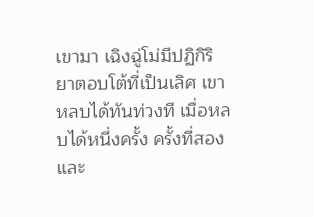เขามา เฉิงฉู่โม่มีปฏิกิริยาตอบโต้ที่เป็นเลิศ เขาหลบได้ทันท่วงที เมื่อหลบได้หนึ่งครั้ง ครั้งที่สอง และ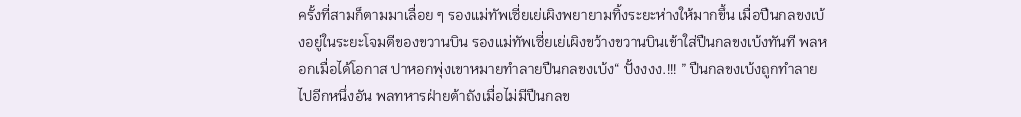ครั้งที่สามก็ตามมาเลื่อย ๆ รองแม่ทัพเซี่ยเย่เผิงพยายามทิ้งระยะห่างให้มากขึ้น เมื่อปืนกลขงเบ้งอยู่ในระยะโจมตีของขวานบิน รองแม่ทัพเซี่ยเย่เผิงขว้างขวานบินเข้าใส่ปืนกลขงเบ้งทันที พลหอกเมื่อได้โอกาส ปาหอกพุ่งเขาหมายทำลายปืนกลขงเบ้ง“ ปั้งงงง.!!! ” ปืนกลขงเบ้งถูกทำลายไปอีกหนึ่งอัน พลทหารฝ่ายต้าถังเมื่อไม่มีปืนกลข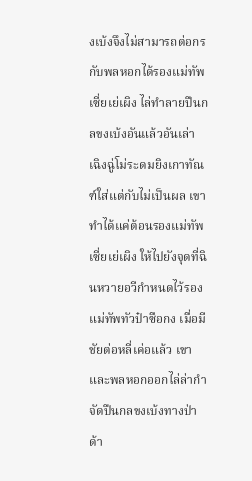งเบ้งจึงไม่สามารถต่อกรกับพลหอกได้รองแม่ทัพเซี่ยเย่เผิง ไล่ทำลายปืนกลขงเบ้งอันแล้วอันเล่า เฉิงฉู่โม่ระดมยิงเกาทัณฑ์ใส่แต่กับไม่เป็นผล เขาทำได้แค่ต้อนรองแม่ทัพเซี่ยเย่เผิง ให้ไปยังจุดที่ฉินหวายอวีกำหนดไว้รองแม่ทัพทัวป๋าซือกง เมื่อมีชัยต่อหลี่เค่อแล้ว เขาและพลหอกออกไล่ล่ากำจัดปืนกลขงเบ้งทางป่าด้า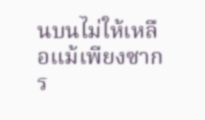นบนไม่ให้เหลือแม้เพียงซาก ร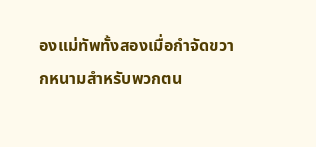องแม่ทัพทั้งสองเมื่อกำจัดขวากหนามสำหรับพวกตน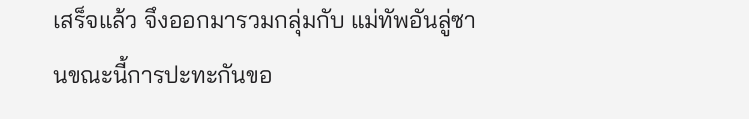เสร็จแล้ว จึงออกมารวมกลุ่มกับ แม่ทัพอันลู่ซานขณะนี้การปะทะกันขอ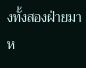งทั้งสองฝ่ายมาห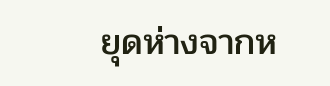ยุดห่างจากห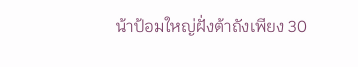น้าป้อมใหญ่ฝั่งต้าถังเพียง 30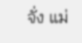จั่ง แม่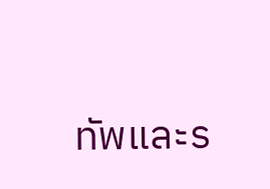ทัพและร